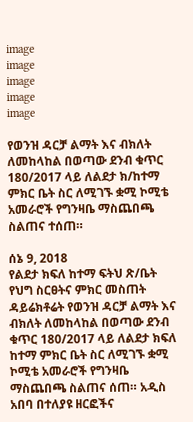image
image
image
image
image

የወንዝ ዳርቻ ልማት እና ብክለት ለመከላከል በወጣው ደንብ ቁጥር 180/2017 ላይ ለልደታ ክ/ከተማ ምክር ቤት ስር ለሚገኙ ቋሚ ኮሚቴ አመራሮች የግንዛቤ ማስጨበጫ ስልጠና ተሰጠ።

ሰኔ 9, 2018
የልደታ ክፍለ ከተማ ፍትህ ጽ/ቤት የህግ ስርፀትና ምክር መስጠት ዳይሬክቶሬት የወንዝ ዳርቻ ልማት እና ብክለት ለመከላከል በወጣው ደንብ ቁጥር 180/2017 ላይ ለልደታ ክፍለ ከተማ ምክር ቤት ስር ለሚገኙ ቋሚ ኮሚቴ አመራሮች የግንዛቤ ማስጨበጫ ስልጠና ሰጠ። አዲስ አበባ በተለያዩ ዘርፎችና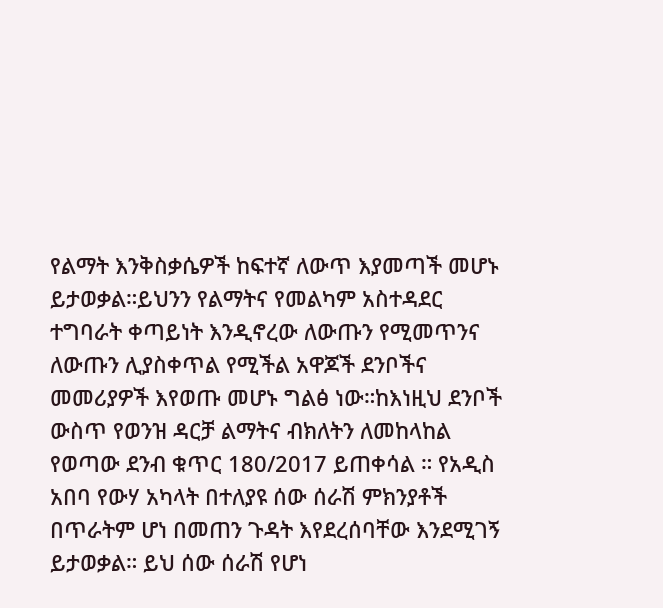የልማት እንቅስቃሴዎች ከፍተኛ ለውጥ እያመጣች መሆኑ ይታወቃል።ይህንን የልማትና የመልካም አስተዳደር ተግባራት ቀጣይነት እንዲኖረው ለውጡን የሚመጥንና ለውጡን ሊያስቀጥል የሚችል አዋጆች ደንቦችና መመሪያዎች እየወጡ መሆኑ ግልፅ ነው።ከእነዚህ ደንቦች ውስጥ የወንዝ ዳርቻ ልማትና ብክለትን ለመከላከል የወጣው ደንብ ቁጥር 180/2017 ይጠቀሳል ። የአዲስ አበባ የውሃ አካላት በተለያዩ ሰው ሰራሽ ምክንያቶች በጥራትም ሆነ በመጠን ጉዳት እየደረሰባቸው እንደሚገኝ ይታወቃል። ይህ ሰው ሰራሽ የሆነ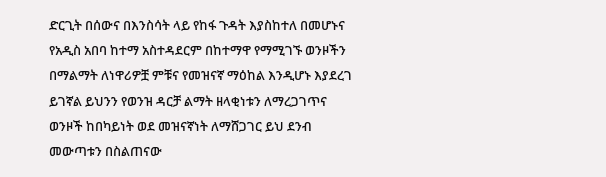ድርጊት በሰውና በእንስሳት ላይ የከፋ ጉዳት እያስከተለ በመሆኑና የአዲስ አበባ ከተማ አስተዳደርም በከተማዋ የማሚገኙ ወንዞችን በማልማት ለነዋሪዎቿ ምቹና የመዝናኛ ማዕከል እንዲሆኑ እያደረገ ይገኛል ይህንን የወንዝ ዳርቻ ልማት ዘላቂነቱን ለማረጋገጥና ወንዞች ከበካይነት ወደ መዝናኛነት ለማሸጋገር ይህ ደንብ መውጣቱን በስልጠናው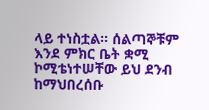ላይ ተነስቷል። ሰልጣኞቹም እንደ ምክር ቤት ቋሚ ኮሚቴነተሠቸው ይህ ደንብ ከማህበረሰቡ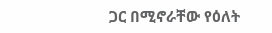ጋር በሚኖራቸው የዕለት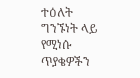ተዕለት ግንኙነት ላይ የሚነሱ ጥያቄዎችን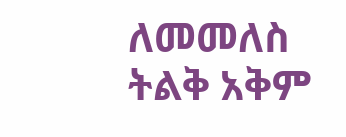ለመመለስ ትልቅ አቅም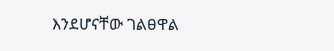እንደሆናቸው ገልፀዋል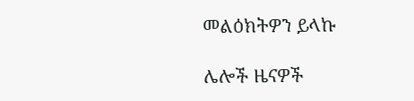መልዕክትዎን ይላኩ

ሌሎች ዜናዎች